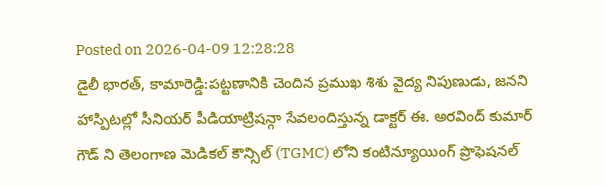Posted on 2026-04-09 12:28:28
డైలీ భారత్, కామారెడ్డి:పట్టణానికి చెందిన ప్రముఖ శిశు వైద్య నిపుణుడు, జనని హాస్పిటల్లో సీనియర్ పీడియాట్రిషన్గా సేవలందిస్తున్న డాక్టర్ ఈ. అరవింద్ కుమార్ గౌడ్ ని తెలంగాణ మెడికల్ కౌన్సిల్ (TGMC) లోని కంటిన్యూయింగ్ ప్రొఫెషనల్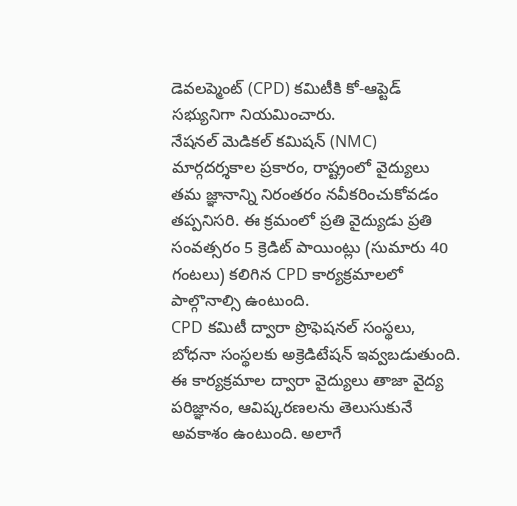డెవలప్మెంట్ (CPD) కమిటీకి కో-ఆప్టెడ్ సభ్యునిగా నియమించారు.
నేషనల్ మెడికల్ కమిషన్ (NMC) మార్గదర్శకాల ప్రకారం, రాష్ట్రంలో వైద్యులు తమ జ్ఞానాన్ని నిరంతరం నవీకరించుకోవడం తప్పనిసరి. ఈ క్రమంలో ప్రతి వైద్యుడు ప్రతి సంవత్సరం 5 క్రెడిట్ పాయింట్లు (సుమారు 40 గంటలు) కలిగిన CPD కార్యక్రమాలలో పాల్గొనాల్సి ఉంటుంది.
CPD కమిటీ ద్వారా ప్రొఫెషనల్ సంస్థలు, బోధనా సంస్థలకు అక్రెడిటేషన్ ఇవ్వబడుతుంది. ఈ కార్యక్రమాల ద్వారా వైద్యులు తాజా వైద్య పరిజ్ఞానం, ఆవిష్కరణలను తెలుసుకునే అవకాశం ఉంటుంది. అలాగే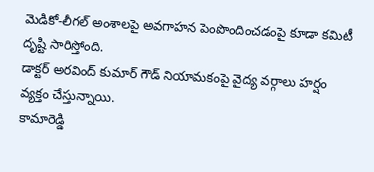మెడికో-లీగల్ అంశాలపై అవగాహన పెంపొందించడంపై కూడా కమిటీ దృష్టి సారిస్తోంది.
డాక్టర్ అరవింద్ కుమార్ గౌడ్ నియామకంపై వైద్య వర్గాలు హర్షం వ్యక్తం చేస్తున్నాయి.
కామారెడ్డి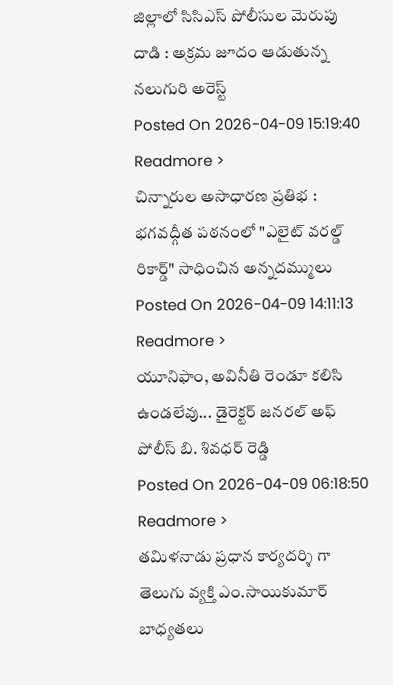జిల్లాలో సిసిఎస్ పోలీసుల మెరుపు దాడి : అక్రమ జూదం ఆడుతున్న నలుగురి అరెస్ట్
Posted On 2026-04-09 15:19:40
Readmore >
చిన్నారుల అసాధారణ ప్రతిభ : భగవద్గీత పఠనంలో "ఎలైట్ వరల్డ్ రికార్డ్" సాధించిన అన్నదమ్ములు
Posted On 2026-04-09 14:11:13
Readmore >
యూనిఫాం, అవినీతి రెండూ కలిసి ఉండలేవు... డైరెక్టర్ జనరల్ అఫ్ పోలీస్ బి. శివధర్ రెడ్డి
Posted On 2026-04-09 06:18:50
Readmore >
తమిళనాడు ప్రధాన కార్యదర్శి గా తెలుగు వ్యక్తి ఎం.సాయికుమార్ బాధ్యతలు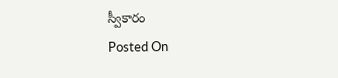స్వీకారం
Posted On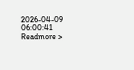2026-04-09 06:00:41
Readmore >